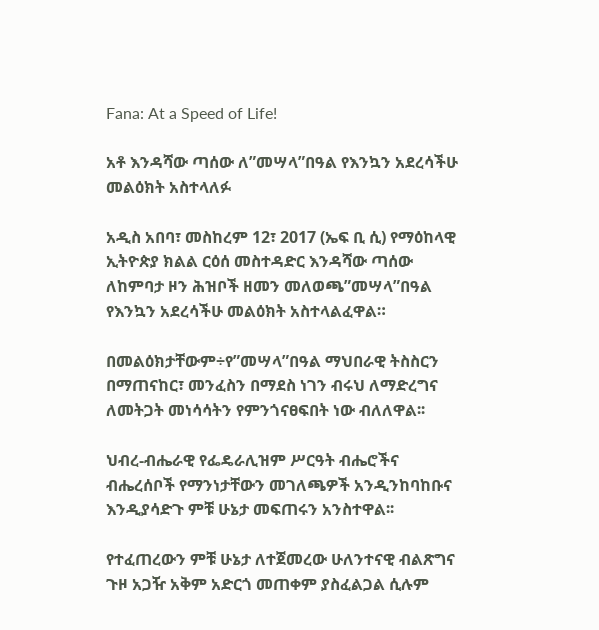Fana: At a Speed of Life!

አቶ እንዳሻው ጣሰው ለ”መሣላ”በዓል የእንኳን አደረሳችሁ መልዕክት አስተላለፉ

አዲስ አበባ፣ መስከረም 12፣ 2017 (ኤፍ ቢ ሲ) የማዕከላዊ ኢትዮጵያ ክልል ርዕሰ መስተዳድር እንዳሻው ጣሰው ለከምባታ ዞን ሕዝቦች ዘመን መለወጫ”መሣላ”በዓል የእንኳን አደረሳችሁ መልዕክት አስተላልፈዋል።

በመልዕክታቸውም÷የ”መሣላ”በዓል ማህበራዊ ትስስርን በማጠናከር፣ መንፈስን በማደስ ነገን ብሩህ ለማድረግና ለመትጋት መነሳሳትን የምንጎናፀፍበት ነው ብለለዋል፡፡

ህብረ-ብሔራዊ የፌዴራሊዝም ሥርዓት ብሔሮችና ብሔረሰቦች የማንነታቸውን መገለጫዎች አንዲንከባከቡና እንዲያሳድጉ ምቹ ሁኔታ መፍጠሩን አንስተዋል፡፡

የተፈጠረውን ምቹ ሁኔታ ለተጀመረው ሁለንተናዊ ብልጽግና ጉዞ አጋዥ አቅም አድርጎ መጠቀም ያስፈልጋል ሲሉም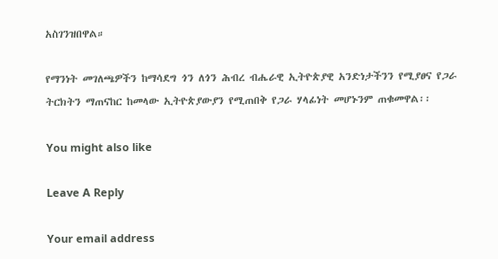አስገንዝበዋል።

የማንነት መገለጫዎችን ከማሳደግ ጎን ለጎን ሕብረ ብሔራዊ ኢትዮጵያዊ አንድነታችንን የሚያፀና የጋራ ትርክትን ማጠናከር ከመላው ኢትዮጵያውያን የሚጠበቅ የጋራ ሃላፊነት መሆኑንም ጠቁመዋል፡፡

You might also like

Leave A Reply

Your email address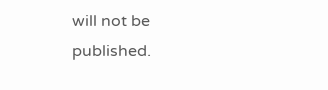will not be published.